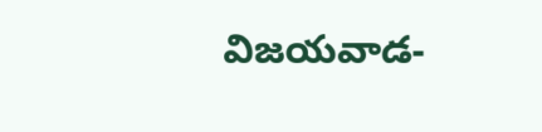విజయవాడ-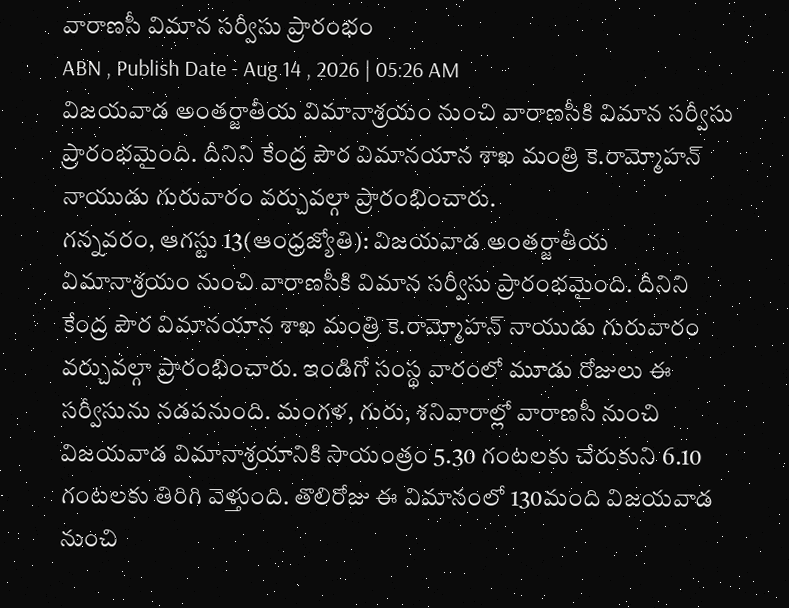వారాణసీ విమాన సర్వీసు ప్రారంభం
ABN , Publish Date - Aug 14 , 2026 | 05:26 AM
విజయవాడ అంతర్జాతీయ విమానాశ్రయం నుంచి వారాణసీకి విమాన సర్వీసు ప్రారంభమైంది. దీనిని కేంద్ర పౌర విమానయాన శాఖ మంత్రి కె.రామ్మోహన్ నాయుడు గురువారం వర్చువల్గా ప్రారంభించారు.
గన్నవరం, ఆగస్టు 13(ఆంధ్రజ్యోతి): విజయవాడ అంతర్జాతీయ విమానాశ్రయం నుంచి వారాణసీకి విమాన సర్వీసు ప్రారంభమైంది. దీనిని కేంద్ర పౌర విమానయాన శాఖ మంత్రి కె.రామ్మోహన్ నాయుడు గురువారం వర్చువల్గా ప్రారంభించారు. ఇండిగో సంస్థ వారంలో మూడు రోజులు ఈ సర్వీసును నడపనుంది. మంగళ, గురు, శనివారాల్లో వారాణసీ నుంచి విజయవాడ విమానాశ్రయానికి సాయంత్రం 5.30 గంటలకు చేరుకుని 6.10 గంటలకు తిరిగి వెళ్తుంది. తొలిరోజు ఈ విమానంలో 130మంది విజయవాడ నుంచి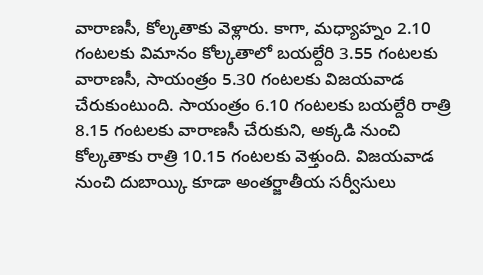వారాణసీ, కోల్కతాకు వెళ్లారు. కాగా, మధ్యాహ్నం 2.10 గంటలకు విమానం కోల్కతాలో బయల్దేరి 3.55 గంటలకు వారాణసీ, సాయంత్రం 5.30 గంటలకు విజయవాడ చేరుకుంటుంది. సాయంత్రం 6.10 గంటలకు బయల్దేరి రాత్రి 8.15 గంటలకు వారాణసీ చేరుకుని, అక్కడి నుంచి కోల్కతాకు రాత్రి 10.15 గంటలకు వెళ్తుంది. విజయవాడ నుంచి దుబాయ్కి కూడా అంతర్జాతీయ సర్వీసులు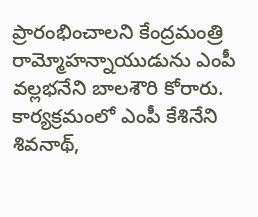ప్రారంభించాలని కేంద్రమంత్రి రామ్మోహన్నాయుడును ఎంపీ వల్లభనేని బాలశౌరి కోరారు. కార్యక్రమంలో ఎంపీ కేశినేని శివనాథ్,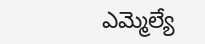ఎమ్మెల్యే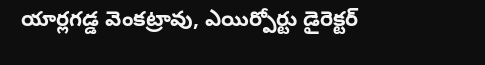యార్లగడ్డ వెంకట్రావు, ఎయిర్పోర్టు డైరెక్టర్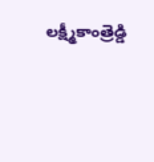లక్ష్మీకాంత్రెడ్డి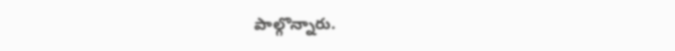పాల్గొన్నారు.